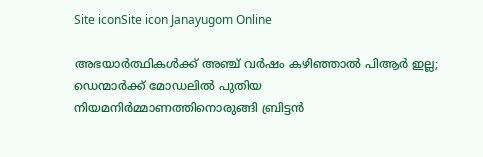Site iconSite icon Janayugom Online

അഭയാർത്ഥികൾക്ക് അഞ്ച് വർഷം കഴിഞ്ഞാൽ പിആർ ഇല്ല; ഡെന്മാർക്ക് മോഡലിൽ പുതിയ നിയമനിർമ്മാണത്തിനൊരുങ്ങി ബ്രിട്ടൻ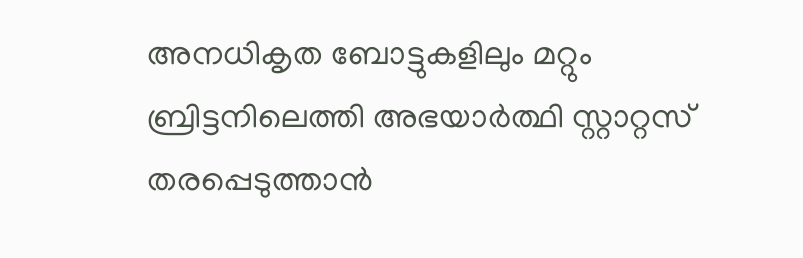അനധികൃത ബോട്ടുകളിലും മറ്റും ബ്രിട്ടനിലെത്തി അഭയാർത്ഥി സ്റ്റാറ്റസ് തരപ്പെടുത്താൻ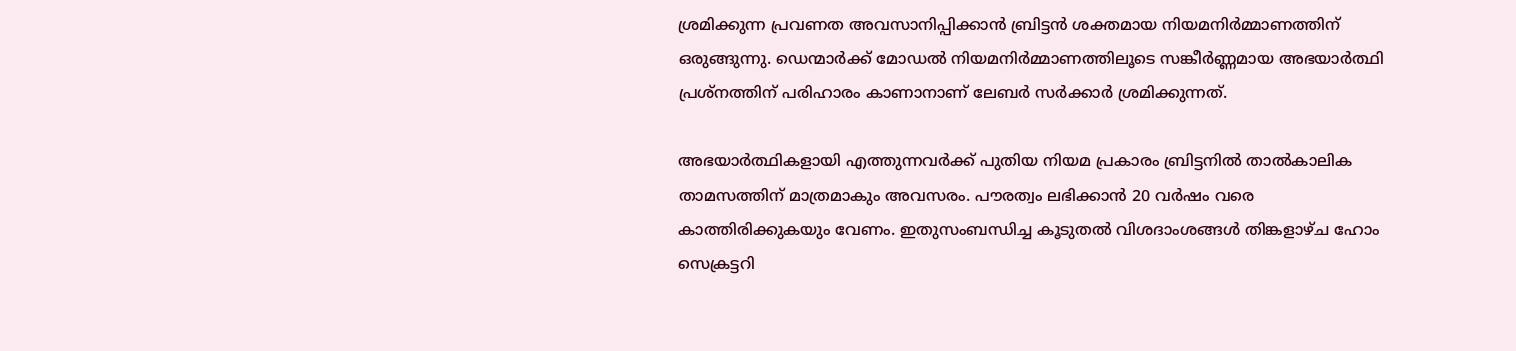ശ്രമിക്കുന്ന പ്രവണത അവസാനിപ്പിക്കാൻ ബ്രിട്ടൻ ശക്തമായ നിയമനിർമ്മാണത്തിന് ഒരുങ്ങുന്നു. ഡെന്മാർക്ക് മോഡൽ നിയമനിർമ്മാണത്തിലൂടെ സങ്കീർണ്ണമായ അഭയാർത്ഥി പ്രശ്നത്തിന് പരിഹാരം കാണാനാണ് ലേബർ സർക്കാർ ശ്രമിക്കുന്നത്.

അഭയാർത്ഥികളായി എത്തുന്നവർക്ക് പുതിയ നിയമ പ്രകാരം ബ്രിട്ടനിൽ താൽകാലിക താമസത്തിന് മാത്രമാകും അവസരം. പൗരത്വം ലഭിക്കാൻ 20 വർഷം വരെ കാത്തിരിക്കുകയും വേണം. ഇതുസംബന്ധിച്ച കൂടുതൽ വിശദാംശങ്ങൾ തിങ്കളാഴ്ച ഹോം സെക്രട്ടറി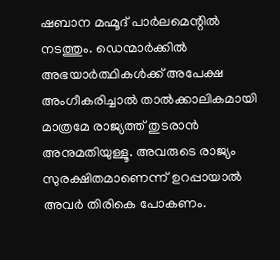ഷബാന മഹ്മൂദ് പാർലമെന്റിൽ നടത്തും. ഡെന്മാർക്കിൽ അഭയാർത്ഥികൾക്ക് അപേക്ഷ അംഗീകരിച്ചാൽ താൽക്കാലികമായി മാത്രമേ രാജ്യത്ത് തുടരാൻ അനുമതിയുള്ളൂ. അവരുടെ രാജ്യം സുരക്ഷിതമാണെന്ന് ഉറപ്പായാൽ അവർ തിരികെ പോകണം.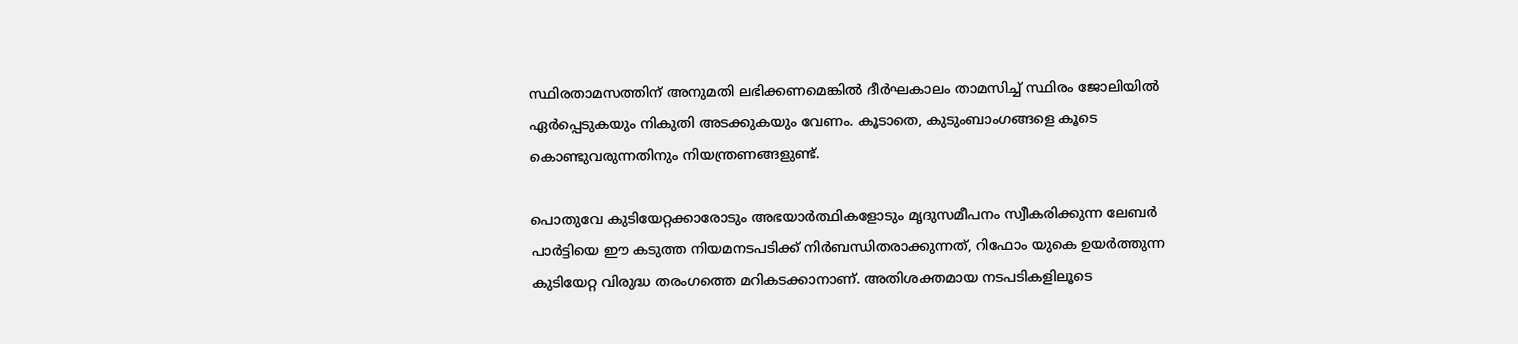സ്ഥിരതാമസത്തിന് അനുമതി ലഭിക്കണമെങ്കിൽ ദീർഘകാലം താമസിച്ച് സ്ഥിരം ജോലിയിൽ ഏർപ്പെടുകയും നികുതി അടക്കുകയും വേണം. കൂടാതെ, കുടുംബാംഗങ്ങളെ കൂടെ കൊണ്ടുവരുന്നതിനും നിയന്ത്രണങ്ങളുണ്ട്.

പൊതുവേ കുടിയേറ്റക്കാരോടും അഭയാർത്ഥികളോടും മൃദുസമീപനം സ്വീകരിക്കുന്ന ലേബർ പാർട്ടിയെ ഈ കടുത്ത നിയമനടപടിക്ക് നിർബന്ധിതരാക്കുന്നത്, റിഫോം യുകെ ഉയർത്തുന്ന കുടിയേറ്റ വിരുദ്ധ തരംഗത്തെ മറികടക്കാനാണ്. അതിശക്തമായ നടപടികളിലൂടെ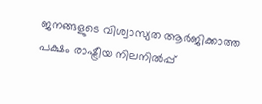ജനങ്ങളുടെ വിശ്വാസ്യത ആർജിക്കാത്ത പക്ഷം രാഷ്ട്രീയ നിലനിൽപ്പ്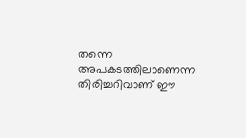തന്നെ അപകടത്തിലാണെന്ന തിരിച്ചറിവാണ് ഈ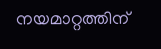നയമാറ്റത്തിന്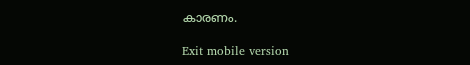കാരണം.

Exit mobile version